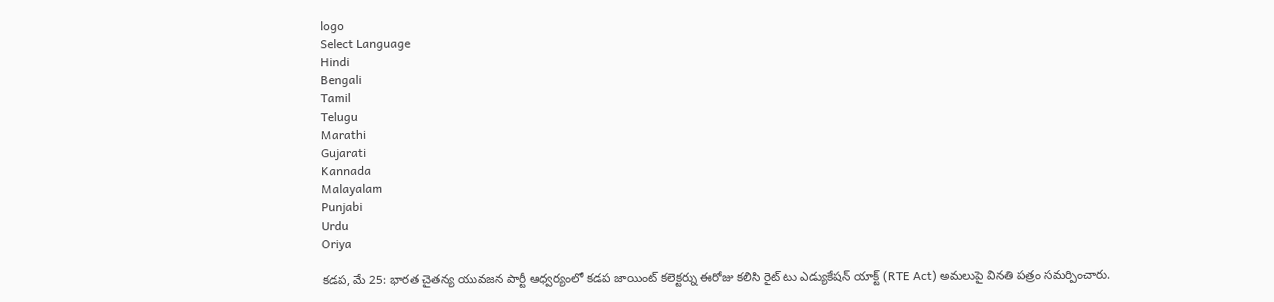logo
Select Language
Hindi
Bengali
Tamil
Telugu
Marathi
Gujarati
Kannada
Malayalam
Punjabi
Urdu
Oriya

కడప, మే 25: భారత చైతన్య యువజన పార్టీ ఆధ్వర్యంలో కడప జాయింట్ కలెక్టర్ను ఈరోజు కలిసి రైట్ టు ఎడ్యుకేషన్ యాక్ట్ (RTE Act) అమలుపై వినతి పత్రం సమర్పించారు.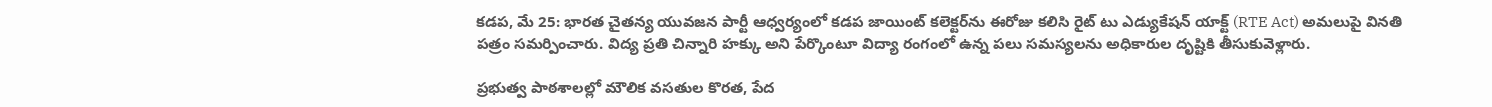కడప, మే 25: భారత చైతన్య యువజన పార్టీ ఆధ్వర్యంలో కడప జాయింట్ కలెక్టర్‌ను ఈరోజు కలిసి రైట్ టు ఎడ్యుకేషన్ యాక్ట్ (RTE Act) అమలుపై వినతి పత్రం సమర్పించారు. విద్య ప్రతి చిన్నారి హక్కు అని పేర్కొంటూ విద్యా రంగంలో ఉన్న పలు సమస్యలను అధికారుల దృష్టికి తీసుకువెళ్లారు.

ప్రభుత్వ పాఠశాలల్లో మౌలిక వసతుల కొరత, పేద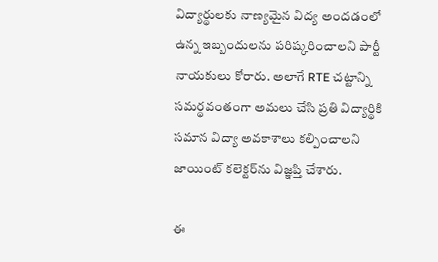విద్యార్థులకు నాణ్యమైన విద్య అందడంలో ఉన్న ఇబ్బందులను పరిష్కరించాలని పార్టీ నాయకులు కోరారు. అలాగే RTE చట్టాన్ని సమర్థవంతంగా అమలు చేసి ప్రతి విద్యార్థికి సమాన విద్యా అవకాశాలు కల్పించాలని జాయింట్ కలెక్టర్‌ను విజ్ఞప్తి చేశారు.

ఈ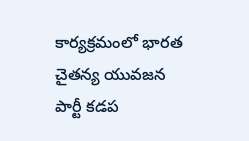కార్యక్రమంలో భారత చైతన్య యువజన పార్టీ కడప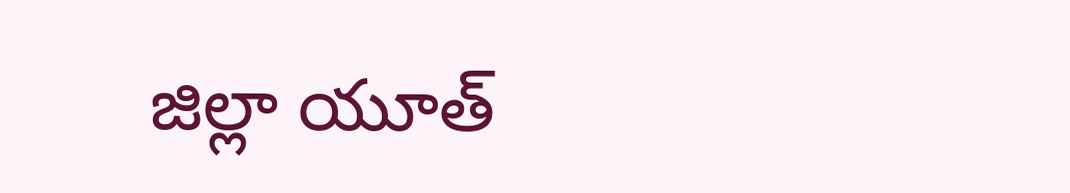జిల్లా యూత్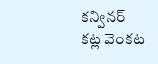కన్వినర్ కట్ల వెంకట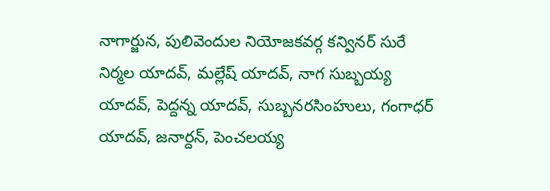నాగార్జున, పులివెందుల నియోజకవర్గ కన్వినర్ సురే నిర్మల యాదవ్, మల్లేష్ యాదవ్, నాగ సుబ్బయ్య యాదవ్, పెద్దన్న యాదవ్, సుబ్బనరసింహులు, గంగాధర్ యాదవ్, జనార్దన్, పెంచలయ్య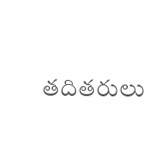తదితరులు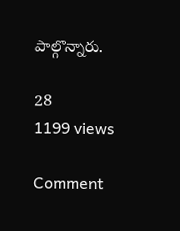పాల్గొన్నారు.

28
1199 views

Comment